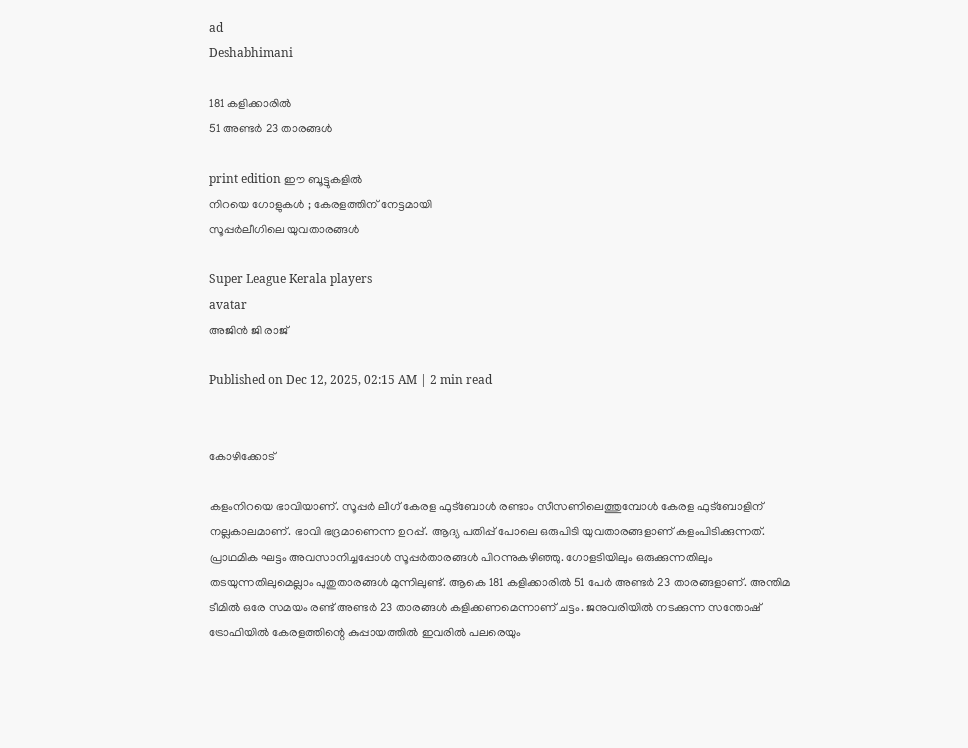ad
Deshabhimani

181 കളിക്കാരിൽ
51 അണ്ടർ 23 താരങ്ങൾ

print edition ഇ‍ൗ ബൂട്ടുകളിൽ
നിറയെ ഗോളുകൾ ; കേരളത്തിന്‌ നേട്ടമായി
സൂപ്പർലീഗിലെ യുവതാരങ്ങൾ

Super League Kerala players
avatar
അജിൻ ജി രാജ്‌

Published on Dec 12, 2025, 02:15 AM | 2 min read


കോഴിക്കോട്‌

കളംനിറയെ ഭാവിയാണ്‌. സൂപ്പർ ലീഗ്‌ കേരള ഫുട്‌ബോൾ രണ്ടാം സീസണിലെത്തുമ്പോൾ കേരള ഫുട്‌ബോളിന്‌ നല്ലകാലമാണ്‌. ഭാവി ഭദ്രമാണെന്ന ഉറപ്പ്‌. ആദ്യ പതിപ്പ്‌ പോലെ ഒരുപിടി യുവതാരങ്ങളാണ്‌ കളംപിടിക്കുന്നത്‌. പ്രാഥമിക ഘട്ടം അവസാനിച്ചപ്പോൾ സൂപ്പർതാരങ്ങൾ പിറന്നുകഴിഞ്ഞു. ഗോളടിയിലും ഒരുക്കുന്നതിലും തടയുന്നതിലുമെല്ലാം പുതുതാരങ്ങൾ മുന്നിലുണ്ട്‌. ആകെ 181 കളിക്കാരിൽ 51 പേർ അണ്ടർ 23 താരങ്ങളാണ്‌. അന്തിമ ടീമിൽ ഒരേ സമയം രണ്ട്‌ അണ്ടർ 23 താരങ്ങൾ കളിക്കണമെന്നാണ്‌ ചട്ടം. ജനുവരിയിൽ നടക്കുന്ന സന്തോഷ് ട്രോഫിയിൽ കേരളത്തിന്റെ കുപ്പായത്തിൽ ഇവരിൽ പലരെയും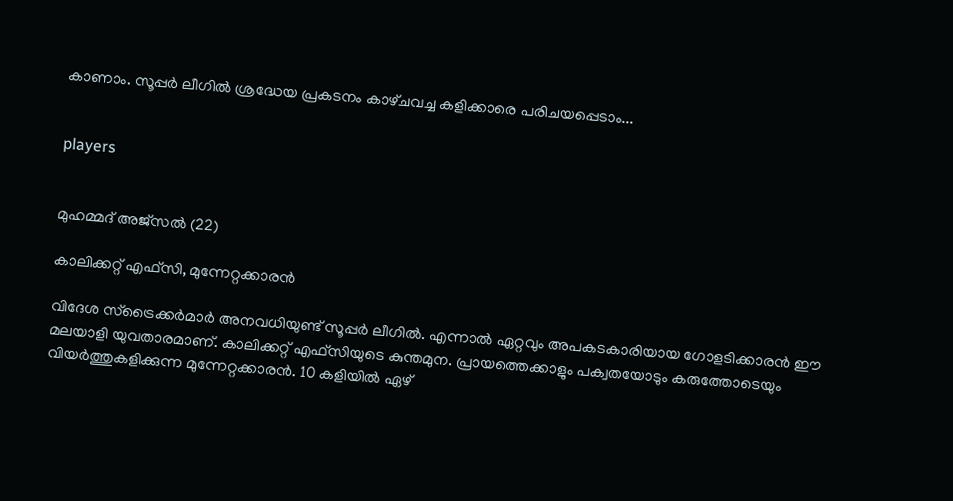കാണാം. സൂപ്പർ ലീഗിൽ ശ്രദ്ധേയ പ്രകടനം കാഴ്‌ചവച്ച കളിക്കാരെ പരിചയപ്പെടാം...


players


മുഹമ്മദ്‌ അജ്‌സൽ (22)

കാലിക്കറ്റ്‌ എഫ്‌സി, മുന്നേറ്റക്കാരൻ

വിദേശ സ്‌ട്രൈക്കർമാർ അനവധിയുണ്ട്‌ സൂപ്പർ ലീഗിൽ. എന്നാൽ ഏറ്റവും അപകടകാരിയായ ഗോളടിക്കാരൻ ഇ‍ൗ മലയാളി യുവതാരമാണ്‌. കാലിക്കറ്റ്‌ എഫ്‌സിയുടെ കുന്തമുന. പ്രായത്തെക്കാളും പക്വതയോടും കരുത്തോടെയും വിയർത്തുകളിക്കുന്ന മുന്നേറ്റക്കാരൻ. 10 കളിയിൽ ഏഴ്‌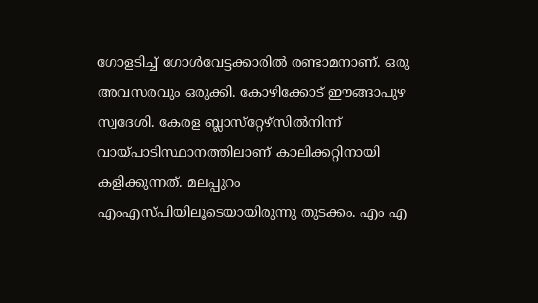ഗോളടിച്ച്‌ ഗോൾവേട്ടക്കാരിൽ രണ്ടാമനാണ്‌. ഒരു അവസരവും ഒരുക്കി. കോഴിക്കോട്‌ ഇ‍ൗങ്ങാപുഴ സ്വദേശി. കേരള ബ്ലാസ്‌റ്റേഴ്‌സിൽനിന്ന്‌ വായ്‌പാടിസ്ഥാനത്തിലാണ്‌ കാലിക്കറ്റിനായി കളിക്കുന്നത്‌. മലപ്പുറം എംഎസ്‌പിയിലൂടെയായിരുന്നു തുടക്കം. എം എ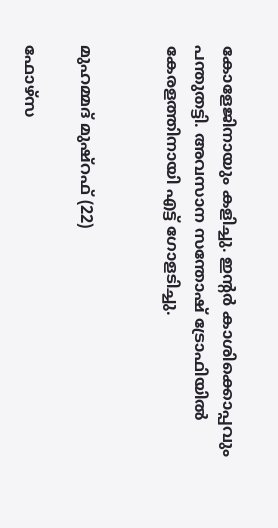കോളേജിനായും കളിച്ചു. ഇന്റർ കാശിക്കൊപ്പവും പന്തുതട്ടി. അവസാന സന്തോഷ്‌ ട്രോഫിയിൽ കേരളത്തിനായി എട്ട്‌ ഗോളടിച്ചു.


മുഹമ്മദ്‌ മുഷ്‌റഫ് (22)

ഫോഴ്‌സ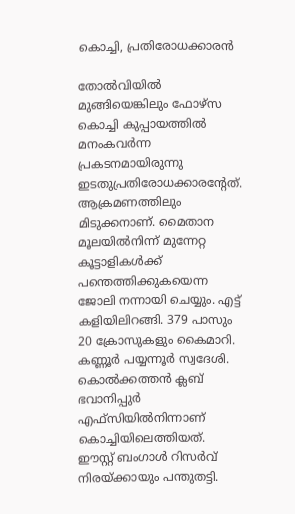കൊച്ചി, പ്രതിരോധക്കാരൻ

തോൽവിയിൽ മുങ്ങിയെങ്കിലും ഫോഴ്‌സ കൊച്ചി കുപ്പായത്തിൽ മനംകവർന്ന പ്രകടനമായിരുന്നു ഇടതുപ്രതിരോധക്കാരന്റേത്‌. ആക്രമണത്തിലും മിടുക്കനാണ്‌. മൈതാന മൂലയിൽനിന്ന്‌ മുന്നേറ്റ കൂട്ടാളികൾക്ക്‌ പന്തെത്തിക്കുകയെന്ന ജോലി നന്നായി ചെയ്യും. എട്ട്‌ കളിയിലിറങ്ങി. 379 പാസും 20 ക്രോസുകളും കൈമാറി. കണ്ണൂർ പയ്യന്നൂർ സ്വദേശി. കൊൽക്കത്തൻ ക്ലബ്‌ ഭവാനിപ്പുർ എഫ്‌സിയിൽനിന്നാണ്‌ കൊച്ചിയിലെത്തിയത്‌. ഇ‍ൗസ്റ്റ്‌ ബംഗാൾ റിസർവ്‌ നിരയ്‌ക്കായും പന്തുതട്ടി.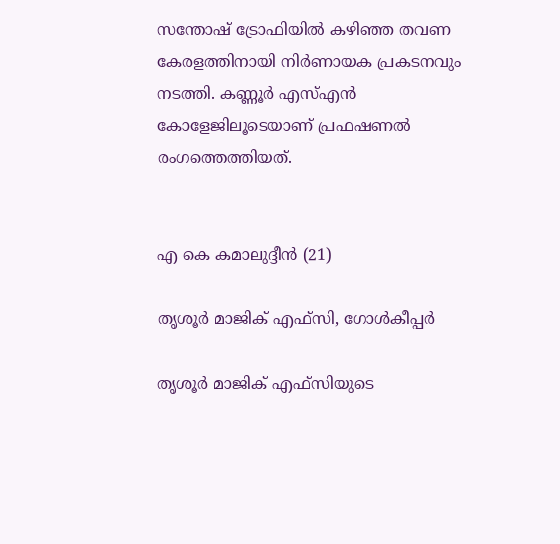സന്തോഷ്‌ ട്രോഫിയിൽ കഴിഞ്ഞ തവണ കേരളത്തിനായി നിർണായക പ്രകടനവും നടത്തി. കണ്ണൂർ എസ്‌എൻ കോളേജിലൂടെയാണ്‌ പ്രഫഷണൽ രംഗത്തെത്തിയത്‌.


എ കെ കമാലുദ്ദീൻ (21)

തൃശൂർ മാജിക്‌ എഫ്‌സി, ഗോൾകീപ്പർ

തൃശൂർ മാജിക് എഫ്‌സിയുടെ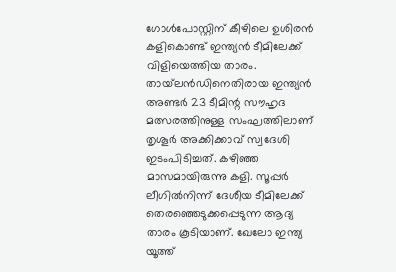ഗോൾപോസ്റ്റിന്‌ കീഴിലെ ഉശിരൻ കളികൊണ്ട്‌ ഇന്ത്യൻ ടീമിലേക്ക്‌ വിളിയെത്തിയ താരം. തായ്‌ലൻഡിനെതിരായ ഇന്ത്യൻ അണ്ടർ 23 ടീമിന്റ സ‍ൗഹൃദ മത്സരത്തിനുള്ള സംഘത്തിലാണ്‌ തൃശൂർ അക്കിക്കാവ്‌ സ്വദേശി ഇടംപിടിച്ചത്‌. കഴിഞ്ഞ മാസമായിരുന്നു കളി. സൂപ്പർ ലീഗിൽനിന്ന്‌ ദേശീയ ടീമിലേക്ക്‌ തെരഞ്ഞെടുക്കപ്പെടുന്ന ആദ്യ താരം കൂടിയാണ്‌. ഖേലോ ഇന്ത്യ യൂത്ത്‌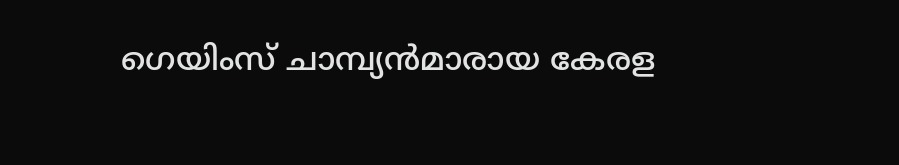ഗെയിംസ്‌ ചാമ്പ്യൻമാരായ കേരള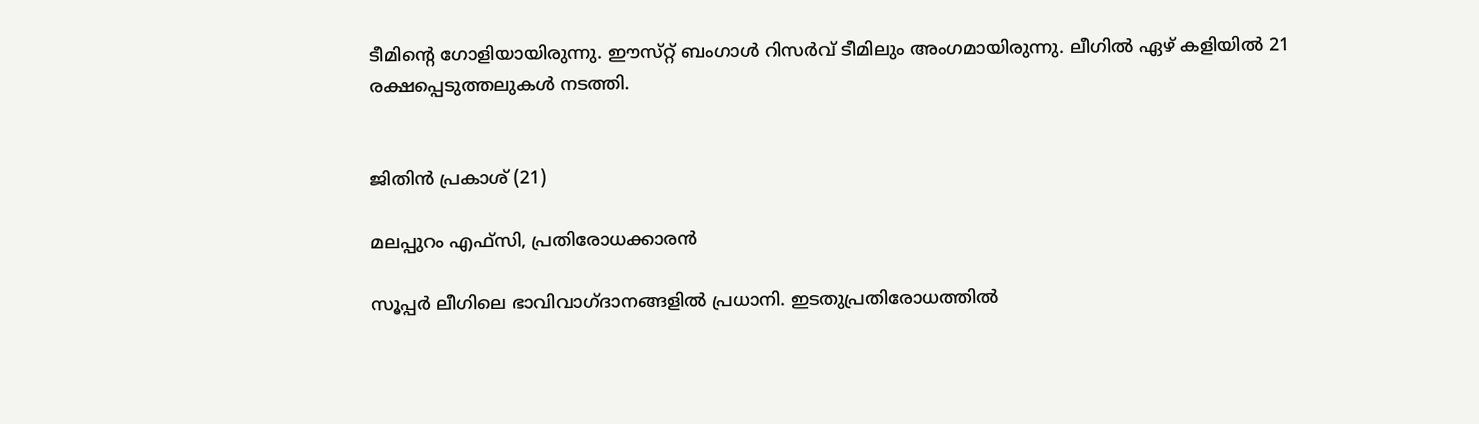ടീമിന്റെ ഗോളിയായിരുന്നു. ഇ‍ൗസ്‌റ്റ്‌ ബംഗാൾ റിസർവ്‌ ടീമിലും അംഗമായിരുന്നു. ലീഗിൽ ഏഴ്‌ കളിയിൽ 21 രക്ഷപ്പെടുത്തലുകൾ നടത്തി.


ജിതിൻ പ്രകാശ്‌ (21)

മലപ്പുറം എഫ്‌സി, പ്രതിരോധക്കാരൻ

സൂപ്പർ ലീഗിലെ ഭാവിവാഗ്‌ദാനങ്ങളിൽ പ്രധാനി. ഇടതുപ്രതിരോധത്തിൽ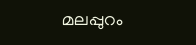മലപ്പുറം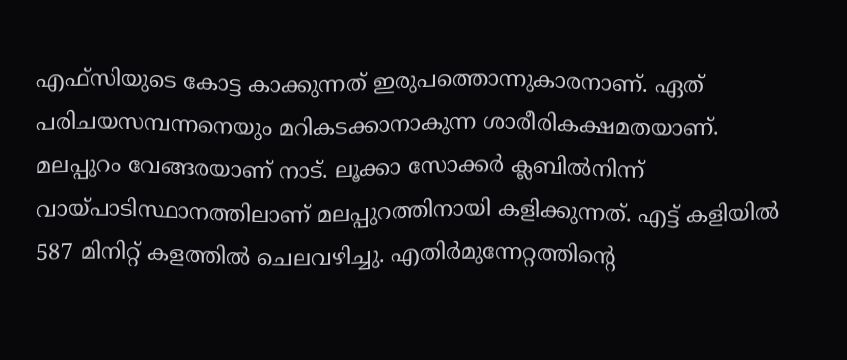എഫ്‌സിയുടെ കോട്ട കാക്കുന്നത്‌ ഇരുപത്തൊന്നുകാരനാണ്‌. ഏത്‌ പരിചയസമ്പന്നനെയും മറികടക്കാനാകുന്ന ശാരീരികക്ഷമതയാണ്‌. മലപ്പുറം വേങ്ങരയാണ്‌ നാട്‌. ലൂക്കാ സോക്കർ ക്ലബിൽനിന്ന്‌ വായ്‌പാടിസ്ഥാനത്തിലാണ്‌ മലപ്പുറത്തിനായി കളിക്കുന്നത്‌. എട്ട്‌ കളിയിൽ 587 മിനിറ്റ്‌ കളത്തിൽ ചെലവഴിച്ചു. എതിർമുന്നേറ്റത്തിന്റെ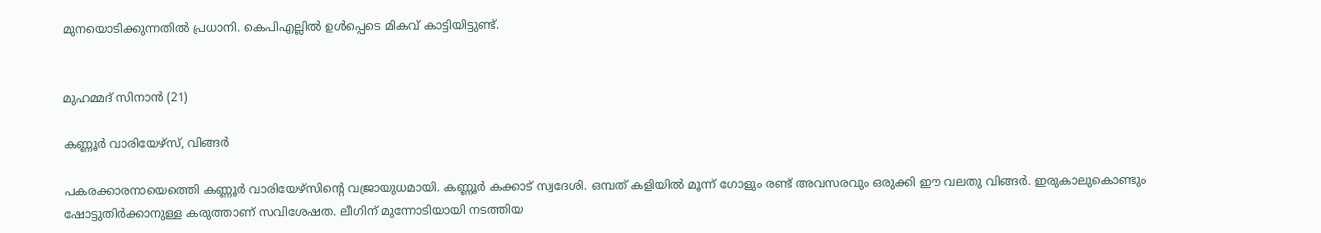മുനയൊടിക്കുന്നതിൽ പ്രധാനി. കെപിഎല്ലിൽ ഉൾപ്പെടെ മികവ്‌ കാട്ടിയിട്ടുണ്ട്‌.


മുഹമ്മദ് സിനാന്‍ (21)

കണ്ണൂർ വാരിയേഴ്‌സ്‌, വിങ്ങർ

പകരക്കാരനായെത്തെി കണ്ണൂർ വാരിയേഴ്‌സിന്റെ വജ്രായുധമായി. കണ്ണൂര്‍ കക്കാട് സ്വദേശി. ഒമ്പത്‌ കളിയിൽ മൂന്ന്‌ ഗോളും രണ്ട്‌ അവസരവും ഒരുക്കി ഇ‍ൗ വലതു വിങ്ങർ. ഇരുകാലുകൊണ്ടും ഷോട്ടുതിർക്കാനുള്ള കരുത്താണ്‌ സവിശേഷത. ലീഗിന്‌ മുന്നോടിയായി നടത്തിയ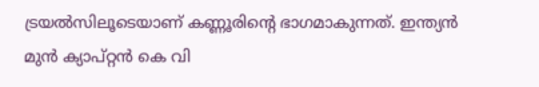ട്രയൽസിലൂടെയാണ്‌ കണ്ണൂരിന്റെ ഭാഗമാകുന്നത്‌. ഇന്ത്യന്‍ മുൻ ക്യാപ്‌റ്റൻ കെ വി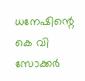ധനേഷിന്റെ കെ വി സോക്കര്‍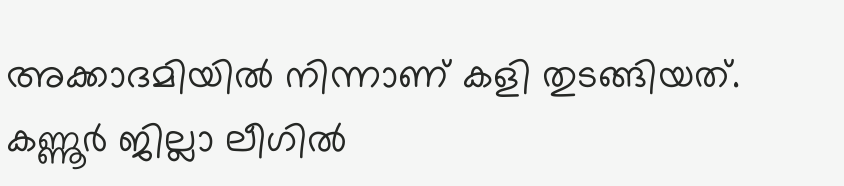അക്കാദമിയില്‍ നിന്നാണ്‌ കളി തുടങ്ങിയത്‌. കണ്ണൂര്‍ ജില്ലാ ലീഗില്‍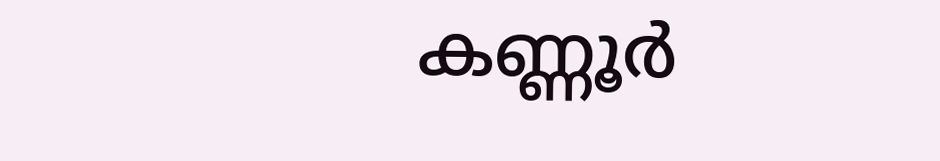കണ്ണൂര്‍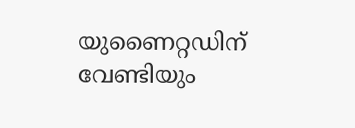യുണൈറ്റഡിന് വേണ്ടിയും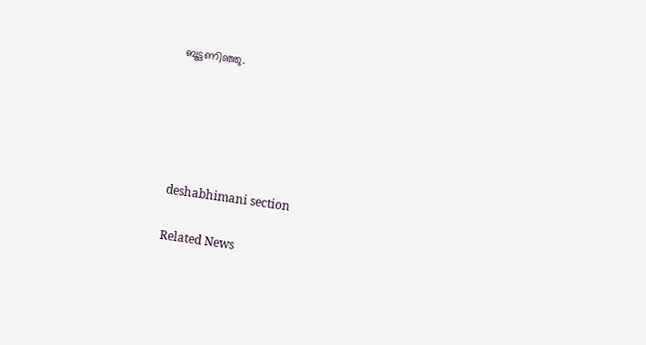ബൂട്ടണിഞ്ഞു.





deshabhimani section

Related News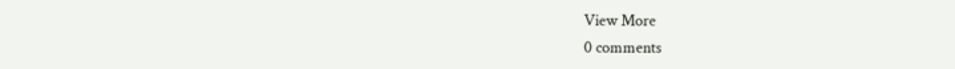View More
0 comments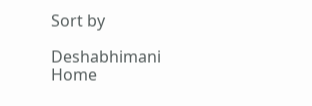Sort by

Deshabhimani
Home